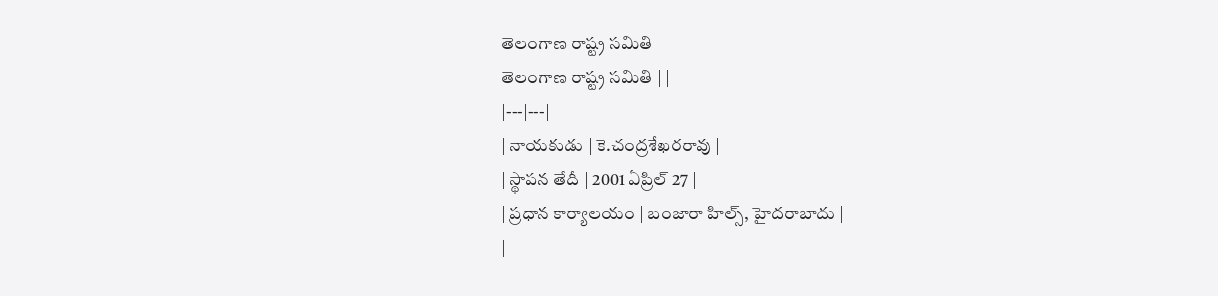తెలంగాణ రాష్ట్ర సమితి
తెలంగాణ రాష్ట్ర సమితి | |
|---|---|
| నాయకుడు | కె.చంద్రశేఖరరావు |
| స్థాపన తేదీ | 2001 ఏప్రిల్ 27 |
| ప్రధాన కార్యాలయం | బంజారా హిల్స్, హైదరాబాదు |
|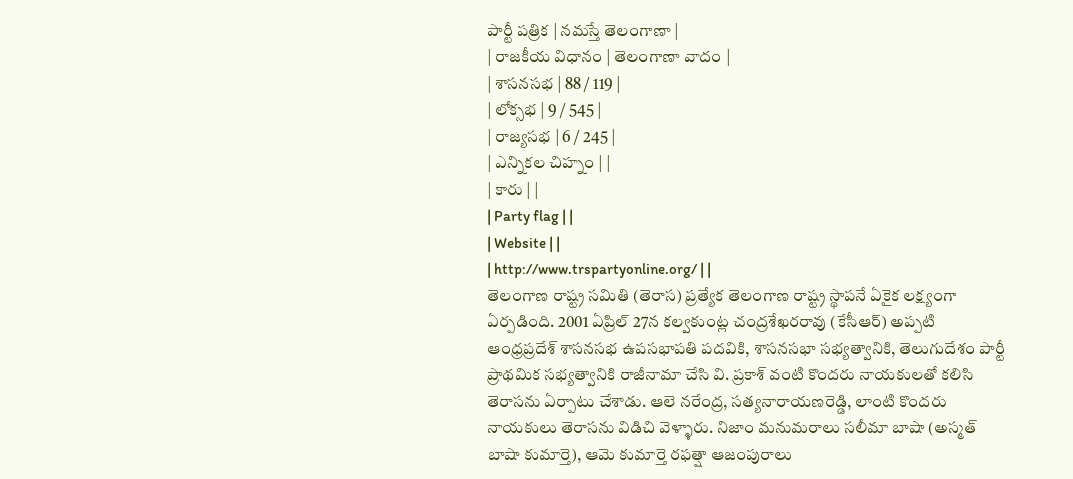పార్టీ పత్రిక | నమస్తే తెలంగాణా |
| రాజకీయ విధానం | తెలంగాణా వాదం |
| శాసనసభ | 88 / 119 |
| లోక్సభ | 9 / 545 |
| రాజ్యసభ | 6 / 245 |
| ఎన్నికల చిహ్నం | |
| కారు | |
| Party flag | |
| Website | |
| http://www.trspartyonline.org/ | |
తెలంగాణ రాష్ట్ర సమితి (తెరాస) ప్రత్యేక తెలంగాణ రాష్ట్ర స్థాపనే ఏకైక లక్ష్యంగా ఏర్పడింది. 2001 ఏప్రిల్ 27న కల్వకుంట్ల చంద్రశేఖరరావు (కేసీఆర్) అప్పటి ఆంధ్రప్రదేశ్ శాసనసభ ఉపసభాపతి పదవికి, శాసనసభా సభ్యత్వానికి, తెలుగుదేశం పార్టీ ప్రాథమిక సభ్యత్వానికి రాజీనామా చేసి వి. ప్రకాశ్ వంటి కొందరు నాయకులతో కలిసి తెరాసను ఏర్పాటు చేశాడు. ఆలె నరేంద్ర, సత్యనారాయణరెడ్డి, లాంటి కొందరు నాయకులు తెరాసను విడిచి వెళ్ళారు. నిజాం మనుమరాలు సలీమా బాషా (అస్మత్ బాషా కుమార్తె), ఆమె కుమార్తె రఫత్షా ఆజంపురాలు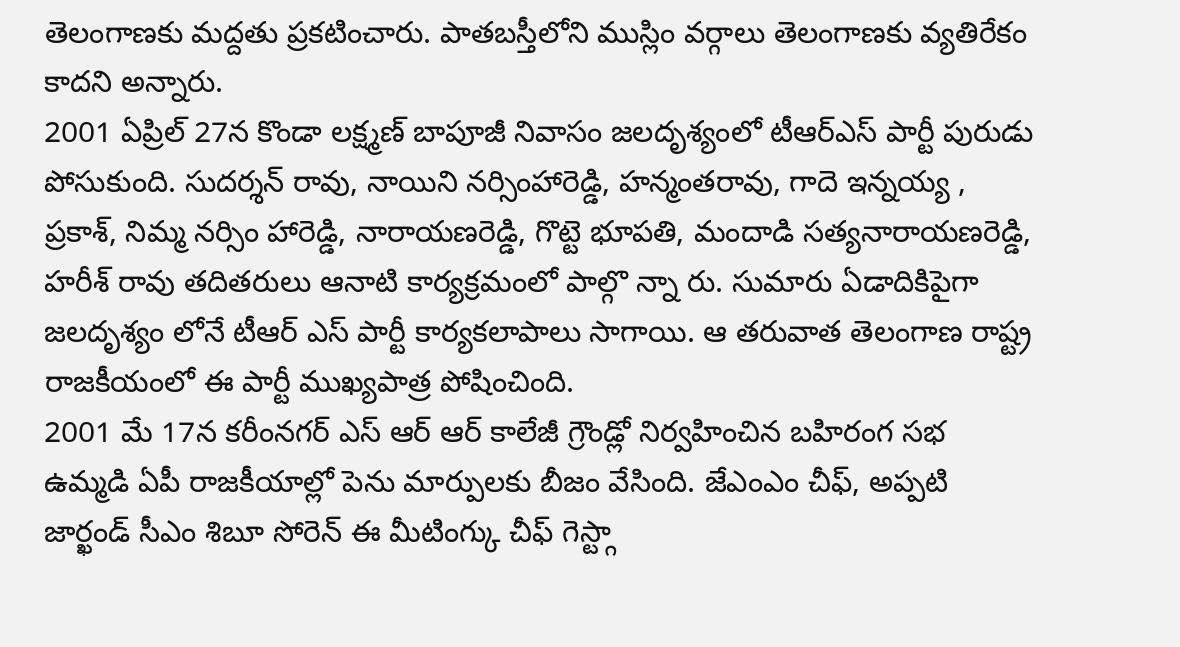తెలంగాణకు మద్దతు ప్రకటించారు. పాతబస్తీలోని ముస్లిం వర్గాలు తెలంగాణకు వ్యతిరేకం కాదని అన్నారు.
2001 ఏప్రిల్ 27న కొండా లక్ష్మణ్ బాపూజీ నివాసం జలదృశ్యంలో టీఆర్ఎస్ పార్టీ పురుడు పోసుకుంది. సుదర్శన్ రావు, నాయిని నర్సింహారెడ్డి, హన్మంతరావు, గాదె ఇన్నయ్య , ప్రకాశ్, నిమ్మ నర్సిం హారెడ్డి, నారాయణరెడ్డి, గొట్టె భూపతి, మందాడి సత్యనారాయణరెడ్డి, హరీశ్ రావు తదితరులు ఆనాటి కార్యక్రమంలో పాల్గొ న్నా రు. సుమారు ఏడాదికిపైగా జలదృశ్యం లోనే టీఆర్ ఎస్ పార్టీ కార్యకలాపాలు సాగాయి. ఆ తరువాత తెలంగాణ రాష్ట్ర రాజకీయంలో ఈ పార్టీ ముఖ్యపాత్ర పోషించింది.
2001 మే 17న కరీంనగర్ ఎస్ ఆర్ ఆర్ కాలేజీ గ్రౌండ్లో నిర్వహించిన బహిరంగ సభ ఉమ్మడి ఏపీ రాజకీయాల్లో పెను మార్పులకు బీజం వేసింది. జేఎంఎం చీఫ్, అప్పటి జార్ఖండ్ సీఎం శిబూ సోరెన్ ఈ మీటింగ్కు చీఫ్ గెస్ట్గా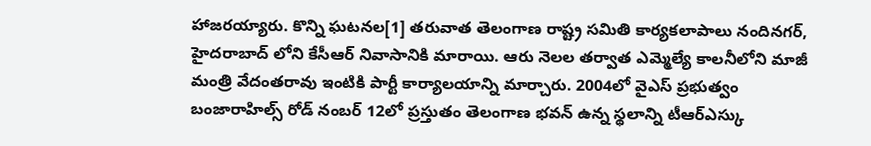హాజరయ్యారు. కొన్ని ఘటనల[1] తరువాత తెలంగాణ రాష్ట్ర సమితి కార్యకలాపాలు నందినగర్, హైదరాబాద్ లోని కేసీఆర్ నివాసానికి మారాయి. ఆరు నెలల తర్వాత ఎమ్మెల్యే కాలనీలోని మాజీ మంత్రి వేదంతరావు ఇంటికి పార్టీ కార్యాలయాన్ని మార్చారు. 2004లో వైఎస్ ప్రభుత్వం బంజారాహిల్స్ రోడ్ నంబర్ 12లో ప్రస్తుతం తెలంగాణ భవన్ ఉన్న స్థలాన్ని టీఆర్ఎస్కు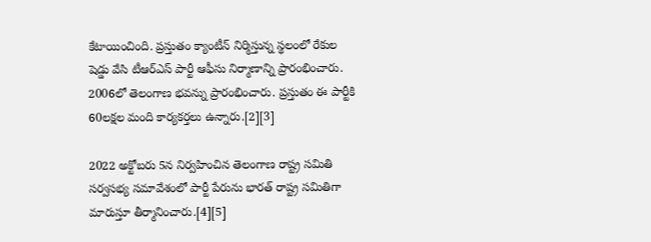కేటాయించింది. ప్రస్తుతం క్యాంటీన్ నిర్మిస్తున్న స్థలంలో రేకుల షెడ్డు వేసి టీఆర్ఎస్ పార్టీ ఆఫీసు నిర్మాణాన్ని ప్రారంభించారు. 2006లో తెలంగాణ భవన్ను ప్రారంభించారు. ప్రస్తుతం ఈ పార్టీకి 60లక్షల మంది కార్యకర్తలు ఉన్నారు.[2][3]

2022 అక్టోబరు 5న నిర్వహించిన తెలంగాణ రాష్ట్ర సమితి సర్వసభ్య సమావేశంలో పార్టీ పేరును భారత్ రాష్ట్ర సమితిగా మారుస్తూ తీర్మానించారు.[4][5]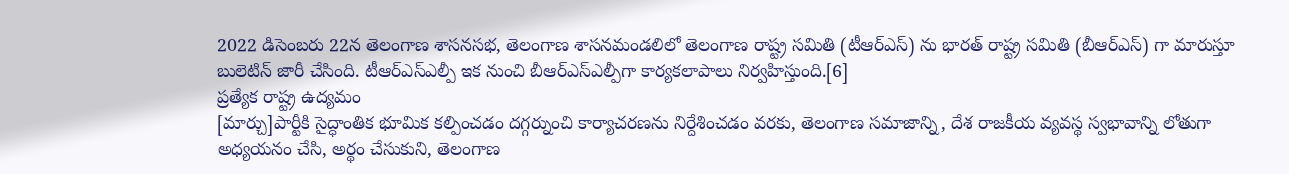2022 డిసెంబరు 22న తెలంగాణ శాసనసభ, తెలంగాణ శాసనమండలిలో తెలంగాణ రాష్ట్ర సమితి (టీఆర్ఎస్) ను భారత్ రాష్ట్ర సమితి (బీఆర్ఎస్) గా మారుస్తూ బులెటిన్ జారీ చేసింది. టీఆర్ఎస్ఎల్పీ ఇక నుంచి బీఆర్ఎస్ఎల్పీగా కార్యకలాపాలు నిర్వహిస్తుంది.[6]
ప్రత్యేక రాష్ట్ర ఉద్యమం
[మార్చు]పార్టీకి సైద్ధాంతిక భూమిక కల్పించడం దగ్గర్నుంచి కార్యాచరణను నిర్దేశించడం వరకు, తెలంగాణ సమాజాన్ని, దేశ రాజకీయ వ్యవస్థ స్వభావాన్ని లోతుగా అధ్యయనం చేసి, అర్థం చేసుకుని, తెలంగాణ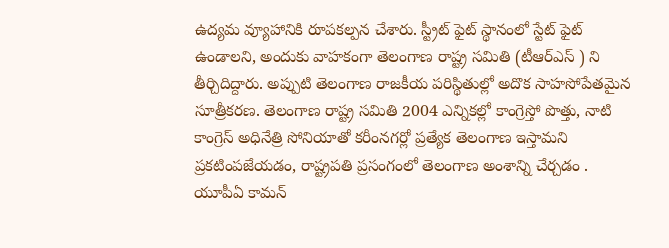ఉద్యమ వ్యూహానికి రూపకల్పన చేశారు. స్ట్రీట్ ఫైట్ స్థానంలో స్టేట్ ఫైట్ ఉండాలని, అందుకు వాహకంగా తెలంగాణ రాష్ట్ర సమితి (టీఆర్ఎస్ ) ని తీర్చిదిద్దారు. అప్పుటి తెలంగాణ రాజకీయ పరిస్థితుల్లో అదొక సాహసోపేతమైన సూత్రీకరణ. తెలంగాణ రాష్ట్ర సమితి 2004 ఎన్నికల్లో కాంగ్రెస్తో పొత్తు, నాటి కాంగ్రెస్ అధినేత్రి సోనియాతో కరీంనగర్లో ప్రత్యేక తెలంగాణ ఇస్తామని ప్రకటింపజేయడం, రాష్ట్రపతి ప్రసంగంలో తెలంగాణ అంశాన్ని చేర్చడం . యూపీఏ కామన్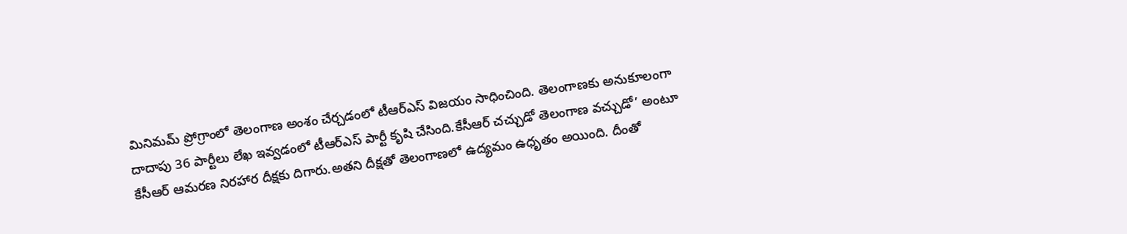మినిమమ్ ప్రోగ్రాంలో తెలంగాణ అంశం చేర్చడంలో టీఆర్ఎస్ విజయం సాధించింది. తెలంగాణకు అనుకూలంగా దాదాపు 36 పార్టీలు లేఖ ఇవ్వడంలో టీఆర్ఎస్ పార్టీ కృషి చేసింది.కేసీఆర్ చచ్చుడో తెలంగాణ వచ్చుడో’ అంటూ కేసీఆర్ ఆమరణ నిరహార దీక్షకు దిగారు.అతని దీక్షతో తెలంగాణలో ఉద్యమం ఉధృతం అయింది. దీంతో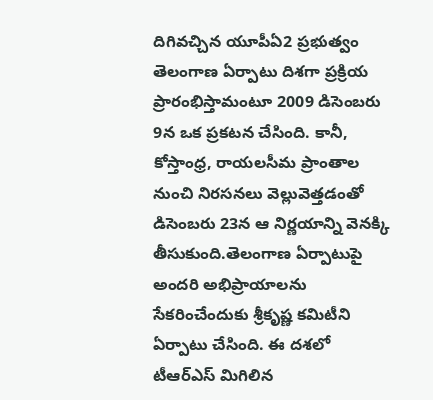దిగివచ్చిన యూపీఏ2 ప్రభుత్వం తెలంగాణ ఏర్పాటు దిశగా ప్రక్రియ ప్రారంభిస్తామంటూ 2009 డిసెంబరు 9న ఒక ప్రకటన చేసింది. కానీ, కోస్తాంధ్ర, రాయలసీమ ప్రాంతాల నుంచి నిరసనలు వెల్లువెత్తడంతో డిసెంబరు 23న ఆ నిర్ణయాన్ని వెనక్కి తీసుకుంది.తెలంగాణ ఏర్పాటుపై అందరి అభిప్రాయాలను సేకరించేందుకు శ్రీకృష్ణ కమిటీని ఏర్పాటు చేసింది. ఈ దశలో టీఆర్ఎస్ మిగిలిన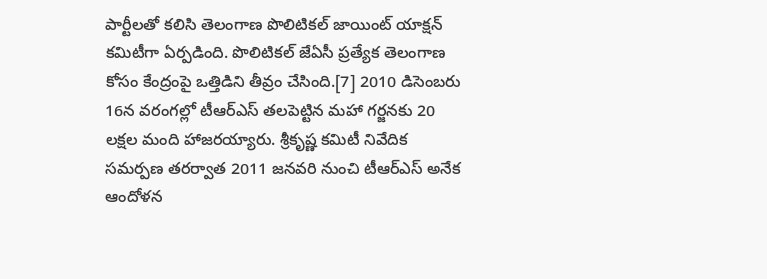పార్టీలతో కలిసి తెలంగాణ పొలిటికల్ జాయింట్ యాక్షన్ కమిటీగా ఏర్పడింది. పొలిటికల్ జేఏసీ ప్రత్యేక తెలంగాణ కోసం కేంద్రంపై ఒత్తిడిని తీవ్రం చేసింది.[7] 2010 డిసెంబరు 16న వరంగల్లో టీఆర్ఎస్ తలపెట్టిన మహా గర్జనకు 20 లక్షల మంది హాజరయ్యారు. శ్రీకృష్ణ కమిటీ నివేదిక సమర్పణ తరర్వాత 2011 జనవరి నుంచి టీఆర్ఎస్ అనేక ఆందోళన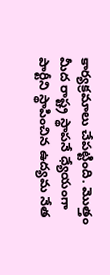కార్యక్రమాలు చేపట్టింది. మొత్తం మీద రాష్ట్ర స్థాపనే ధ్యేయంగా పార్టీని స్థాపించిన ఉద్యమ నేత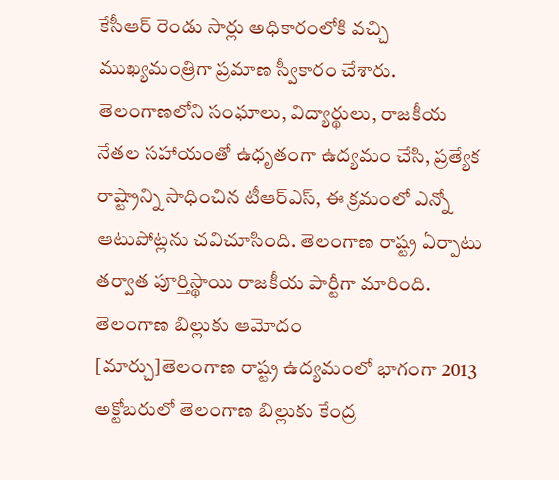కేసీఆర్ రెండు సార్లు అధికారంలోకి వచ్చి ముఖ్యమంత్రిగా ప్రమాణ స్వీకారం చేశారు. తెలంగాణలోని సంఘాలు, విద్యార్థులు, రాజకీయ నేతల సహాయంతో ఉధృతంగా ఉద్యమం చేసి, ప్రత్యేక రాష్ట్రాన్ని సాధించిన టీఆర్ఎస్, ఈ క్రమంలో ఎన్నో ఆటుపోట్లను చవిచూసింది. తెలంగాణ రాష్ట్ర ఏర్పాటు తర్వాత పూర్తిస్థాయి రాజకీయ పార్టీగా మారింది.
తెలంగాణ బిల్లుకు ఆమోదం
[మార్చు]తెలంగాణ రాష్ట్ర ఉద్యమంలో భాగంగా 2013 అక్టోబరులో తెలంగాణ బిల్లుకు కేంద్ర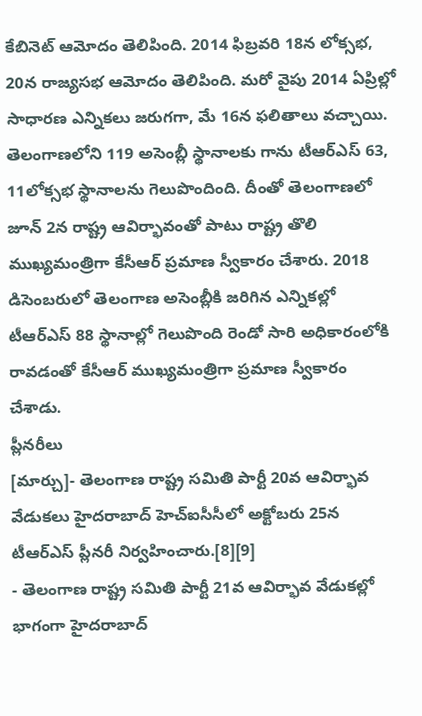కేబినెట్ ఆమోదం తెలిపింది. 2014 ఫిబ్రవరి 18న లోక్సభ, 20న రాజ్యసభ ఆమోదం తెలిపింది. మరో వైపు 2014 ఏప్రిల్లో సాధారణ ఎన్నికలు జరుగగా, మే 16న ఫలితాలు వచ్చాయి. తెలంగాణలోని 119 అసెంబ్లీ స్థానాలకు గాను టీఆర్ఎస్ 63, 11లోక్సభ స్థానాలను గెలుపొందింది. దీంతో తెలంగాణలో జూన్ 2న రాష్ట్ర ఆవిర్భావంతో పాటు రాష్ట్ర తొలి ముఖ్యమంత్రిగా కేసీఆర్ ప్రమాణ స్వీకారం చేశారు. 2018 డిసెంబరులో తెలంగాణ అసెంబ్లీకి జరిగిన ఎన్నికల్లో టీఆర్ఎస్ 88 స్థానాల్లో గెలుపొంది రెండో సారి అధికారంలోకి రావడంతో కేసీఆర్ ముఖ్యమంత్రిగా ప్రమాణ స్వీకారం చేశాడు.
ప్లీనరీలు
[మార్చు]- తెలంగాణ రాష్ట్ర సమితి పార్టీ 20వ ఆవిర్భావ వేడుకలు హైదరాబాద్ హెచ్ఐసీసీలో అక్టోబరు 25న టీఆర్ఎస్ ప్లీనరీ నిర్వహించారు.[8][9]
- తెలంగాణ రాష్ట్ర సమితి పార్టీ 21వ ఆవిర్భావ వేడుకల్లో భాగంగా హైదరాబాద్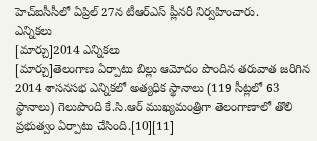హెచ్ఐసీసీలో ఏప్రిల్ 27న టీఆర్ఎస్ ప్లీనరీ నిర్వహించారు.
ఎన్నికలు
[మార్చు]2014 ఎన్నికలు
[మార్చు]తెలంగాణ ఏర్పాటు బిల్లు ఆమోదం పొందిన తరువాత జరిగిన 2014 శాసనసభ ఎన్నికలో అత్యధిక స్థానాలు (119 సీట్లలో 63 స్థానాలు) గెలుపొంది కే.సి.ఆర్ ముఖ్యమంత్రిగా తెలంగాణాలో తొలి ప్రభుత్వం ఏర్పాటు చేసింది.[10][11]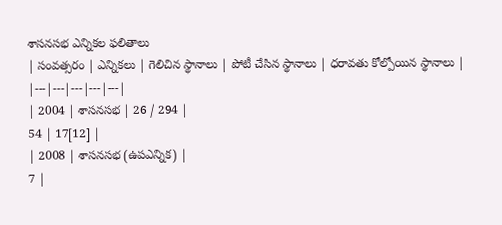శాసనసభ ఎన్నికల ఫలితాలు
| సంవత్సరం | ఎన్నికలు | గెలిచిన స్థానాలు | పోటీ చేసిన స్థానాలు | ధరావతు కోల్పోయిన స్థానాలు |
|---|---|---|---|---|
| 2004 | శాసనసభ | 26 / 294 |
54 | 17[12] |
| 2008 | శాసనసభ (ఉపఎన్నిక) |
7 |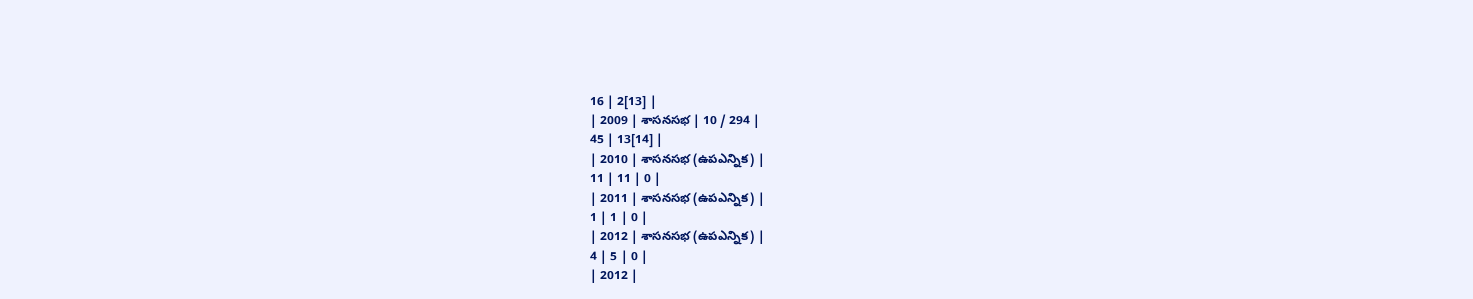16 | 2[13] |
| 2009 | శాసనసభ | 10 / 294 |
45 | 13[14] |
| 2010 | శాసనసభ (ఉపఎన్నిక) |
11 | 11 | 0 |
| 2011 | శాసనసభ (ఉపఎన్నిక) |
1 | 1 | 0 |
| 2012 | శాసనసభ (ఉపఎన్నిక) |
4 | 5 | 0 |
| 2012 |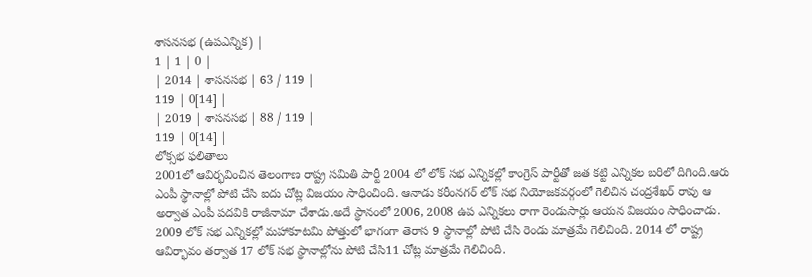శాసనసభ (ఉపఎన్నిక) |
1 | 1 | 0 |
| 2014 | శాసనసభ | 63 / 119 |
119 | 0[14] |
| 2019 | శాసనసభ | 88 / 119 |
119 | 0[14] |
లోక్సభ ఫలితాలు
2001లో ఆవిర్భవించిన తెలంగాణ రాష్ట్ర సమితి పార్టీ 2004 లో లోక్ సభ ఎన్నికల్లో కాంగ్రెస్ పార్టీతో జత కట్టి ఎన్నికల బరిలో దిగింది.ఆరు ఎంపీ స్థానాల్లో పోటి చేసి ఐదు చోట్ల విజయం సాధించింది. ఆనాడు కరీంనగర్ లోక్ సభ నియోజకవర్గంలో గెలిచిన చంద్రశేఖర్ రావు ఆ అర్వాత ఎంపీ పదవికి రాజీనామా చేశాడు.అదే స్థానంలో 2006, 2008 ఉప ఎన్నికలు రాగా రెండుసార్లు ఆయన విజయం సాధించాడు.
2009 లోక్ సభ ఎన్నికల్లో మహాకూటమి పోత్తులో భాగంగా తెరాస 9 స్థానాల్లో పోటి చేసి రెండు మాత్రమే గెలిచింది. 2014 లో రాష్ట్ర ఆవిర్భావం తర్వాత 17 లోక్ సభ స్థానాల్లోను పోటి చేసి11 చోట్ల మాత్రమే గెలిచింది.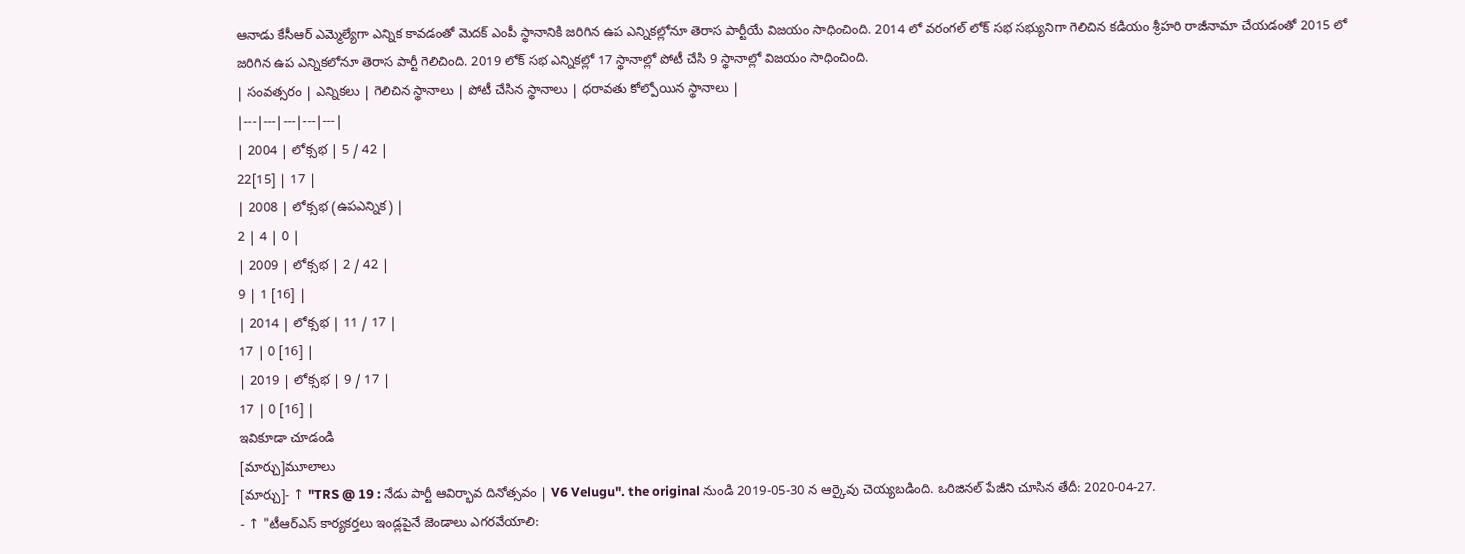ఆనాడు కేసీఆర్ ఎమ్మెల్యేగా ఎన్నిక కావడంతో మెదక్ ఎంపీ స్థానానికి జరిగిన ఉప ఎన్నికల్లోనూ తెరాస పార్టీయే విజయం సాధించింది. 2014 లో వరంగల్ లోక్ సభ సభ్యునిగా గెలిచిన కడియం శ్రీహరి రాజీనామా చేయడంతో 2015 లో జరిగిన ఉప ఎన్నికలోనూ తెరాస పార్టీ గెలిచింది. 2019 లోక్ సభ ఎన్నికల్లో 17 స్థానాల్లో పోటీ చేసి 9 స్థానాల్లో విజయం సాధించింది.
| సంవత్సరం | ఎన్నికలు | గెలిచిన స్థానాలు | పోటీ చేసిన స్థానాలు | ధరావతు కోల్పోయిన స్థానాలు |
|---|---|---|---|---|
| 2004 | లోక్సభ | 5 / 42 |
22[15] | 17 |
| 2008 | లోక్సభ (ఉపఎన్నిక) |
2 | 4 | 0 |
| 2009 | లోక్సభ | 2 / 42 |
9 | 1 [16] |
| 2014 | లోక్సభ | 11 / 17 |
17 | 0 [16] |
| 2019 | లోక్సభ | 9 / 17 |
17 | 0 [16] |
ఇవికూడా చూడండి
[మార్చు]మూలాలు
[మార్చు]- ↑ "TRS @ 19 : నేడు పార్టీ ఆవిర్భావ దినోత్సవం | V6 Velugu". the original నుండి 2019-05-30 న ఆర్కైవు చెయ్యబడింది. ఒరిజినల్ పేజీని చూసిన తేదీ: 2020-04-27.
- ↑ "టీఆర్ఎస్ కార్యకర్తలు ఇండ్లపైనే జెండాలు ఎగరవేయాలి: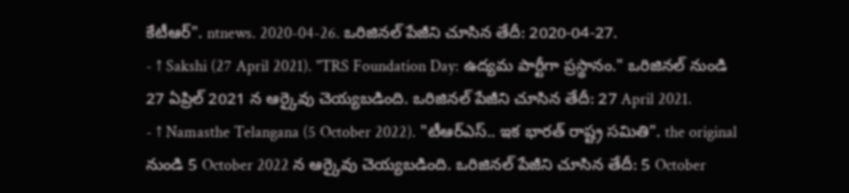కేటీఆర్". ntnews. 2020-04-26. ఒరిజినల్ పేజీని చూసిన తేదీ: 2020-04-27.
- ↑ Sakshi (27 April 2021). "TRS Foundation Day: ఉద్యమ పార్టీగా ప్రస్థానం." ఒరిజినల్ నుండి 27 ఏప్రిల్ 2021 న ఆర్కైవు చెయ్యబడింది. ఒరిజినల్ పేజీని చూసిన తేదీ: 27 April 2021.
- ↑ Namasthe Telangana (5 October 2022). "టీఆర్ఎస్.. ఇక భారత్ రాష్ట్ర సమితి". the original నుండి 5 October 2022 న ఆర్కైవు చెయ్యబడింది. ఒరిజినల్ పేజీని చూసిన తేదీ: 5 October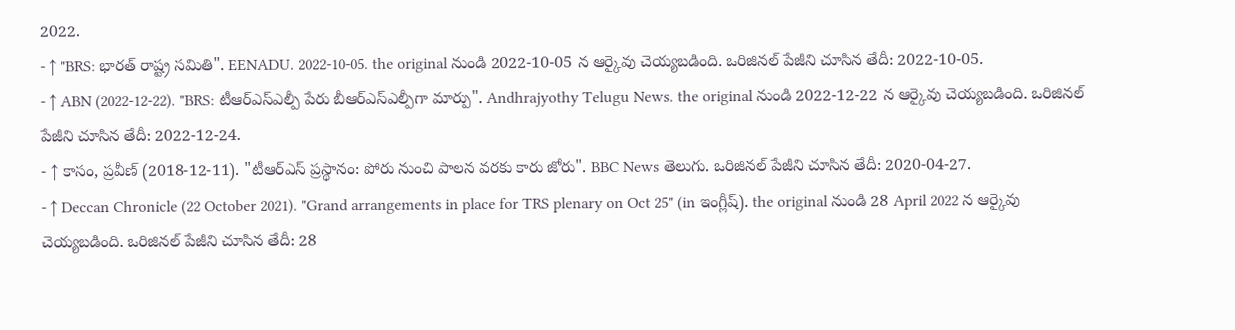2022.
- ↑ "BRS: భారత్ రాష్ట్ర సమితి". EENADU. 2022-10-05. the original నుండి 2022-10-05 న ఆర్కైవు చెయ్యబడింది. ఒరిజినల్ పేజీని చూసిన తేదీ: 2022-10-05.
- ↑ ABN (2022-12-22). "BRS: టీఆర్ఎస్ఎల్పీ పేరు బీఆర్ఎస్ఎల్పీగా మార్పు". Andhrajyothy Telugu News. the original నుండి 2022-12-22 న ఆర్కైవు చెయ్యబడింది. ఒరిజినల్ పేజీని చూసిన తేదీ: 2022-12-24.
- ↑ కాసం, ప్రవీణ్ (2018-12-11). "టీఆర్ఎస్ ప్రస్థానం: పోరు నుంచి పాలన వరకు కారు జోరు". BBC News తెలుగు. ఒరిజినల్ పేజీని చూసిన తేదీ: 2020-04-27.
- ↑ Deccan Chronicle (22 October 2021). "Grand arrangements in place for TRS plenary on Oct 25" (in ఇంగ్లీష్). the original నుండి 28 April 2022 న ఆర్కైవు చెయ్యబడింది. ఒరిజినల్ పేజీని చూసిన తేదీ: 28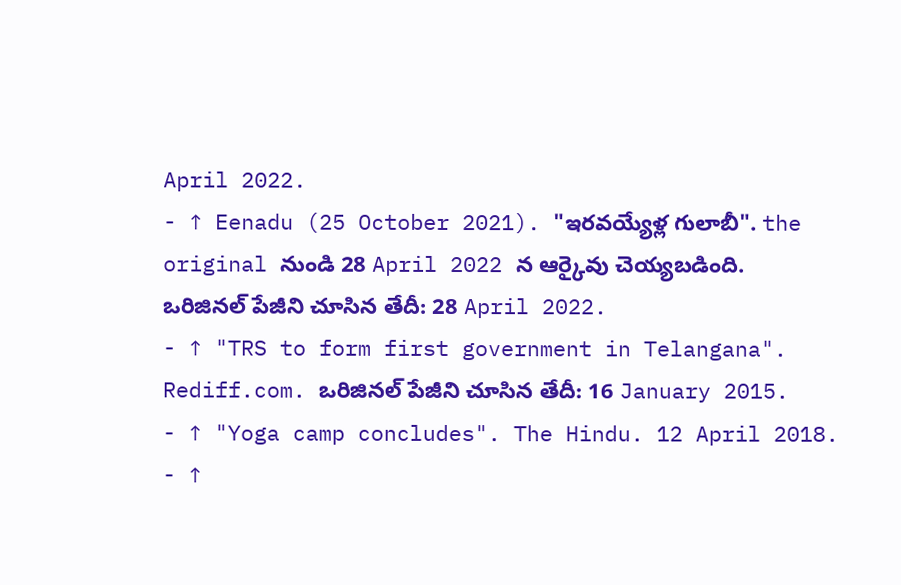April 2022.
- ↑ Eenadu (25 October 2021). "ఇరవయ్యేళ్ల గులాబీ". the original నుండి 28 April 2022 న ఆర్కైవు చెయ్యబడింది. ఒరిజినల్ పేజీని చూసిన తేదీ: 28 April 2022.
- ↑ "TRS to form first government in Telangana". Rediff.com. ఒరిజినల్ పేజీని చూసిన తేదీ: 16 January 2015.
- ↑ "Yoga camp concludes". The Hindu. 12 April 2018.
- ↑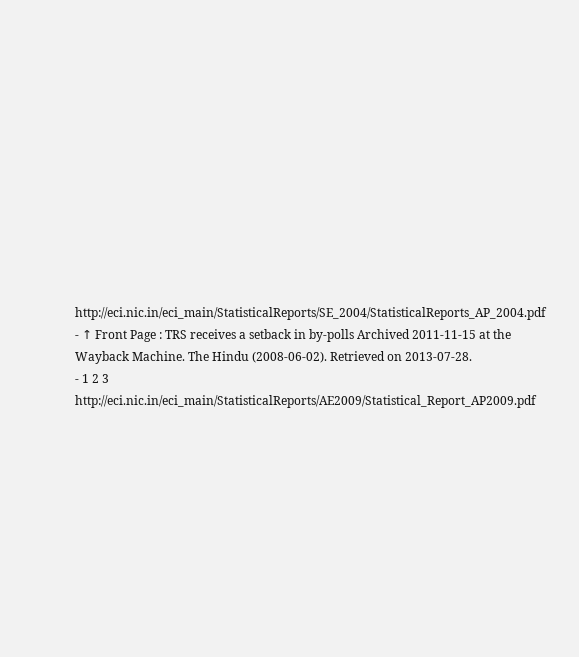http://eci.nic.in/eci_main/StatisticalReports/SE_2004/StatisticalReports_AP_2004.pdf
- ↑ Front Page : TRS receives a setback in by-polls Archived 2011-11-15 at the Wayback Machine. The Hindu (2008-06-02). Retrieved on 2013-07-28.
- 1 2 3 http://eci.nic.in/eci_main/StatisticalReports/AE2009/Statistical_Report_AP2009.pdf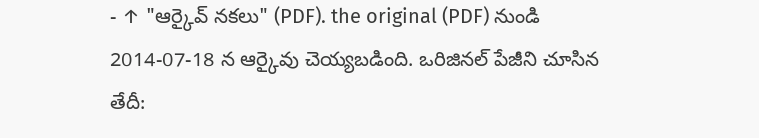- ↑ "ఆర్కైవ్ నకలు" (PDF). the original (PDF) నుండి 2014-07-18 న ఆర్కైవు చెయ్యబడింది. ఒరిజినల్ పేజీని చూసిన తేదీ: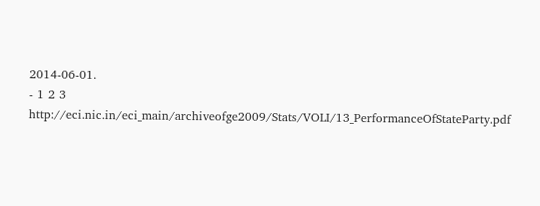2014-06-01.
- 1 2 3 http://eci.nic.in/eci_main/archiveofge2009/Stats/VOLI/13_PerformanceOfStateParty.pdf